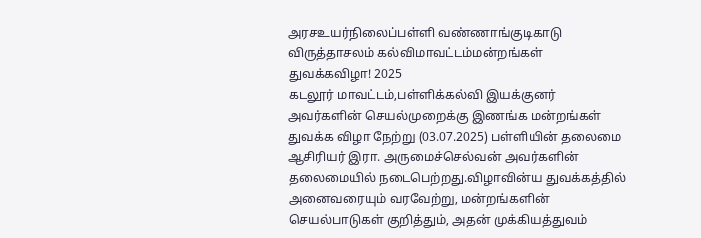அரசஉயர்நிலைப்பள்ளி வண்ணாங்குடிகாடு விருத்தாசலம் கல்விமாவட்டம்மன்றங்கள் துவக்கவிழா! 2025
கடலூர் மாவட்டம்,பள்ளிக்கல்வி இயக்குனர் அவர்களின் செயல்முறைக்கு இணங்க மன்றங்கள் துவக்க விழா நேற்று (03.07.2025) பள்ளியின் தலைமை ஆசிரியர் இரா. அருமைச்செல்வன் அவர்களின் தலைமையில் நடைபெற்றது.விழாவின்ய துவக்கத்தில் அனைவரையும் வரவேற்று, மன்றங்களின் செயல்பாடுகள் குறித்தும், அதன் முக்கியத்துவம்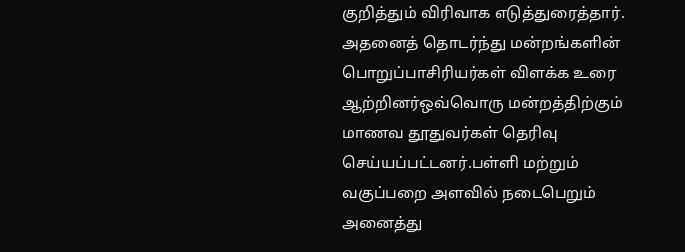குறித்தும் விரிவாக எடுத்துரைத்தார்.
அதனைத் தொடர்ந்து மன்றங்களின் பொறுப்பாசிரியர்கள் விளக்க உரை ஆற்றினர்ஒவ்வொரு மன்றத்திற்கும் மாணவ தூதுவர்கள் தெரிவு செய்யப்பட்டனர்.பள்ளி மற்றும் வகுப்பறை அளவில் நடைபெறும் அனைத்து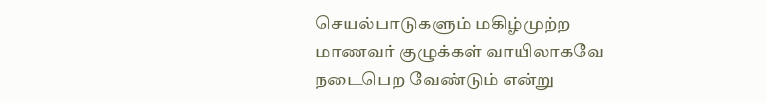செயல்பாடுகளும் மகிழ்முற்ற மாணவர் குழுக்கள் வாயிலாகவே நடைபெற வேண்டும் என்று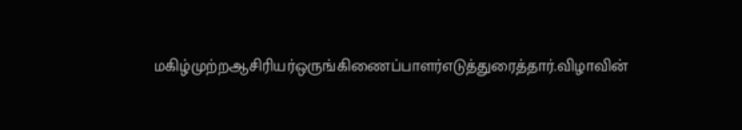மகிழ்முற்றஆசிரியர்ஒருங்கிணைப்பாளர்எடுத்துரைத்தார்.விழாவின்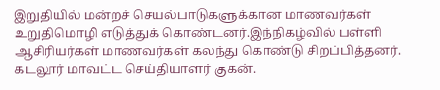இறுதியில் மன்றச் செயல்பாடுகளுக்கான மாணவர்கள் உறுதிமொழி எடுத்துக் கொண்டனர்.இந்நிகழ்வில் பள்ளி ஆசிரியர்கள் மாணவர்கள் கலந்து கொண்டு சிறப்பித்தனர்.
கடலூர் மாவட்ட செய்தியாளர் குகன்.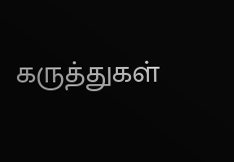கருத்துகள்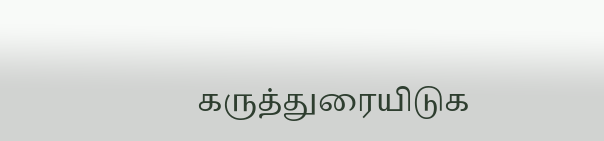கருத்துரையிடுக